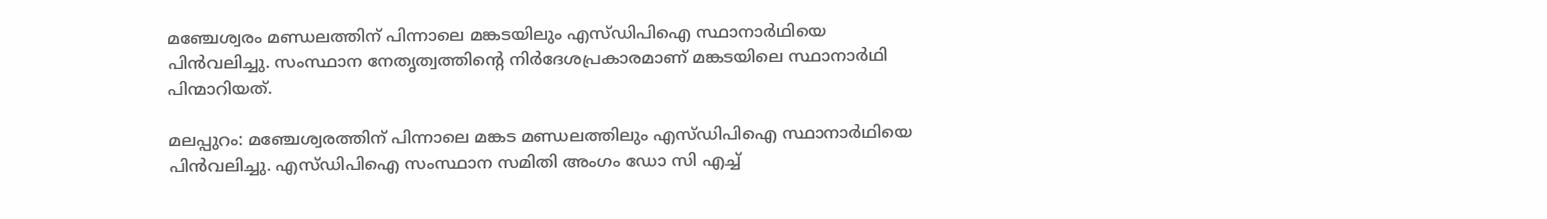മഞ്ചേശ്വരം മണ്ഡലത്തിന് പിന്നാലെ മങ്കടയിലും എസ്ഡിപിഐ സ്ഥാനാർഥിയെ പിൻവലിച്ചു. സംസ്ഥാന നേതൃത്വത്തിന്റെ നിർദേശപ്രകാരമാണ് മങ്കടയിലെ സ്ഥാനാർഥി പിന്മാറിയത്.

മലപ്പുറം: മഞ്ചേശ്വരത്തിന് പിന്നാലെ മങ്കട മണ്ഡലത്തിലും എസ്ഡിപിഐ സ്ഥാനാർഥിയെ പിൻവലിച്ചു. എസ്ഡിപിഐ സംസ്ഥാന സമിതി അംഗം ഡോ സി എച്ച്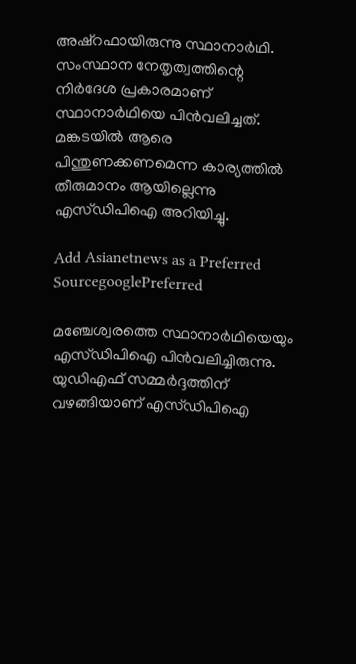അഷ്റഫായിരുന്നു സ്ഥാനാർഥി. സംസ്ഥാന നേതൃത്വത്തിന്റെ നിർദേശ പ്രകാരമാണ് സ്ഥാനാർഥിയെ പിൻവലിച്ചത്. മങ്കടയിൽ ആരെ പിന്തുണക്കണമെന്ന കാര്യത്തിൽ തീരുമാനം ആയില്ലെന്നു എസ്ഡിപിഐ അറിയിച്ചു.

Add Asianetnews as a Preferred SourcegooglePreferred

മഞ്ചേശ്വരത്തെ സ്ഥാനാർഥിയെയും എസ്ഡിപിഐ പിൻവലിച്ചിരുന്നു. യുഡിഎഫ് സമ്മർദ്ദത്തിന് വഴങ്ങിയാണ് എസ്ഡിപിഐ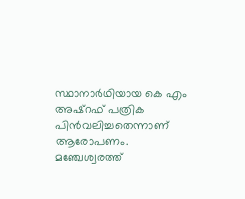സ്ഥാനാർഥിയായ കെ എം അഷ്റഫ് പത്രിക പിൻവലിച്ചതെന്നാണ് ആരോപണം. മഞ്ചേശ്വരത്ത്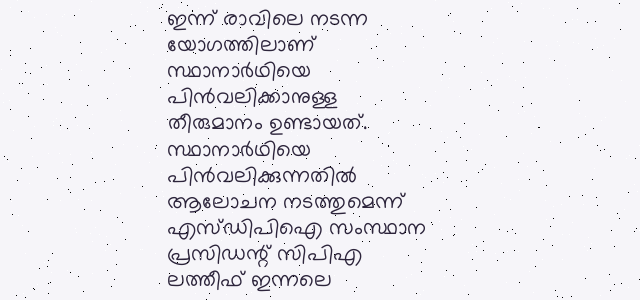ഇന്ന് രാവിലെ നടന്ന യോഗത്തിലാണ് സ്ഥാനാർഥിയെ പിൻവലിക്കാനുള്ള തീരുമാനം ഉണ്ടായത്. സ്ഥാനാർഥിയെ പിൻവലിക്കുന്നതിൽ ആലോചന നടത്തുമെന്ന് എസ്ഡിപിഐ സംസ്ഥാന പ്രസിഡന്റ് സിപിഎ ലത്തീഫ് ഇന്നലെ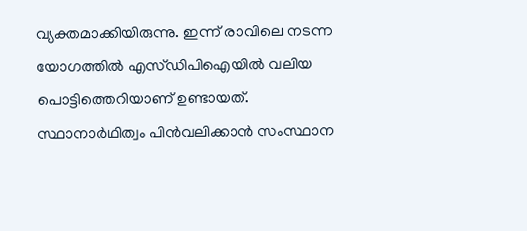വ്യക്തമാക്കിയിരുന്നു. ഇന്ന് രാവിലെ നടന്ന യോഗത്തിൽ എസ്ഡിപിഐയിൽ വലിയ പൊട്ടിത്തെറിയാണ് ഉണ്ടായത്. സ്ഥാനാർഥിത്വം പിൻവലിക്കാൻ സംസ്ഥാന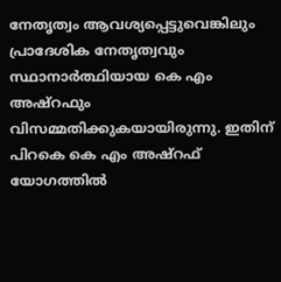നേതൃത്വം ആവശ്യപ്പെട്ടുവെങ്കിലും പ്രാദേശിക നേതൃത്വവും സ്ഥാനാർത്ഥിയായ കെ എം അഷ്‌റഫും വിസമ്മതിക്കുകയായിരുന്നു. ഇതിന് പിറകെ കെ എം അഷ്‌റഫ് യോഗത്തിൽ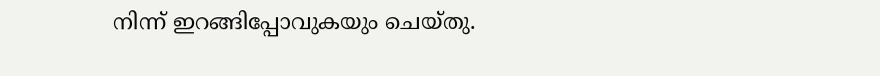നിന്ന് ഇറങ്ങിപ്പോവുകയും ചെയ്തു.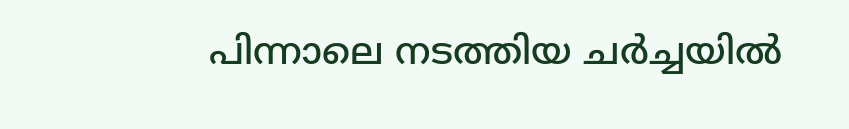പിന്നാലെ നടത്തിയ ചർച്ചയിൽ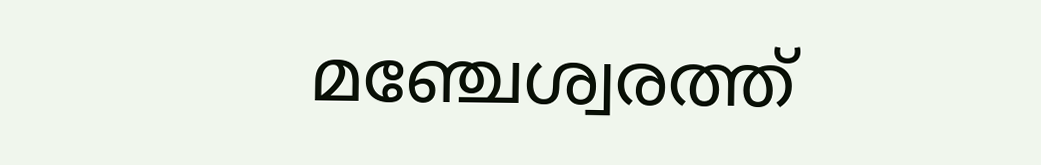മഞ്ചേശ്വരത്ത്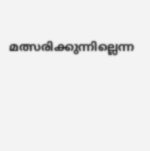മത്സരിക്കുന്നില്ലെന്ന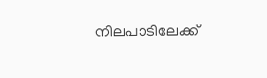നിലപാടിലേക്ക്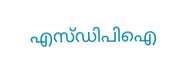എസ്ഡിപിഐ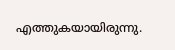എത്തുകയായിരുന്നു.